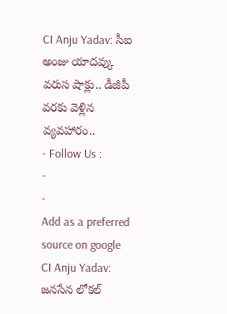CI Anju Yadav: సీఐ అంజు యాదవ్కు వరుస షాక్లు.. డీజీపీ వరకు వెళ్లిన వ్యవహారం..
- Follow Us :
-
-
Add as a preferred
source on google
CI Anju Yadav: జనసేన లోకల్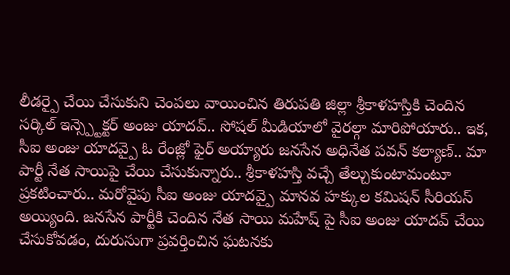లీడర్పై చేయి చేసుకుని చెంపలు వాయించిన తిరుపతి జిల్లా శ్రీకాళహస్తికి చెందిన సర్కిల్ ఇన్స్ప్టెక్టర్ అంజు యాదవ్.. సోషల్ మీడియాలో వైరల్గా మారిపోయారు.. ఇక, సీఐ అంజు యాదవ్పై ఓ రేంజ్లో ఫైర్ అయ్యారు జనసేన అధినేత పవన్ కల్యాణ్.. మా పార్టీ నేత సాయిపై చేయి చేసుకున్నారు.. శ్రీకాళహస్తి వచ్చే తేల్చుకుంటామంటూ ప్రకటించారు.. మరోవైపు సీఐ అంజు యాదవ్పై మానవ హక్కుల కమిషన్ సీరియస్ అయ్యింది. జనసేన పార్టీకి చెందిన నేత సాయి మహేష్ పై సీఐ అంజు యాదవ్ చేయి చేసుకోవడం, దురుసుగా ప్రవర్తించిన ఘటనకు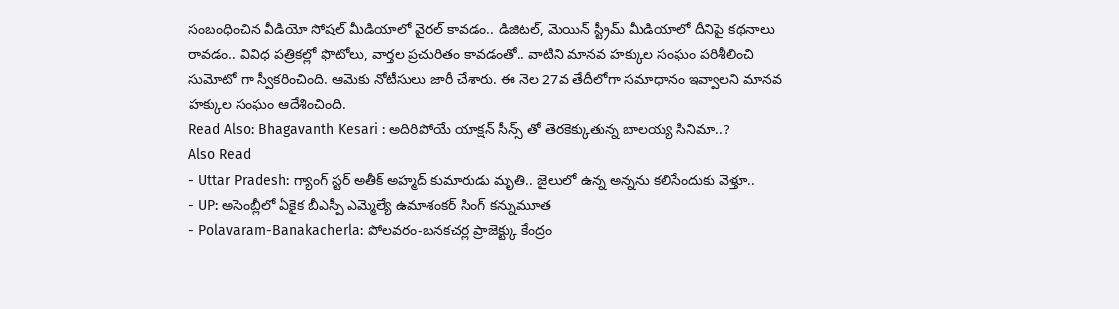సంబంధించిన వీడియో సోషల్ మీడియాలో వైరల్ కావడం.. డిజిటల్, మెయిన్ స్ట్రీమ్ మీడియాలో దీనిపై కథనాలు రావడం.. వివిధ పత్రికల్లో ఫొటోలు, వార్తల ప్రచురితం కావడంతో.. వాటిని మానవ హక్కుల సంఘం పరిశీలించి సుమోటో గా స్వీకరించింది. ఆమెకు నోటీసులు జారీ చేశారు. ఈ నెల 27వ తేదీలోగా సమాధానం ఇవ్వాలని మానవ హక్కుల సంఘం ఆదేశించింది.
Read Also: Bhagavanth Kesari : అదిరిపోయే యాక్షన్ సీన్స్ తో తెరకెక్కుతున్న బాలయ్య సినిమా..?
Also Read
- Uttar Pradesh: గ్యాంగ్ స్టర్ అతీక్ అహ్మద్ కుమారుడు మృతి.. జైలులో ఉన్న అన్నను కలిసేందుకు వెళ్తూ..
- UP: అసెంబ్లీలో ఏకైక బీఎస్పీ ఎమ్మెల్యే ఉమాశంకర్ సింగ్ కన్నుమూత
- Polavaram-Banakacherla: పోలవరం-బనకచర్ల ప్రాజెక్ట్కు కేంద్రం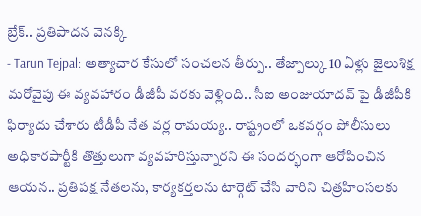బ్రేక్.. ప్రతిపాదన వెనక్కి
- Tarun Tejpal: అత్యాచార కేసులో సంచలన తీర్పు.. తేజ్పాల్కు 10 ఏళ్లు జైలుశిక్ష
మరోవైపు ఈ వ్యవహారం డీజీపీ వరకు వెళ్లింది.. సీఐ అంజుయాదవ్ పై డీజీపీకి ఫిర్యాదు చేశారు టీడీపీ నేత వర్ల రామయ్య.. రాష్ట్రంలో ఒకవర్గం పోలీసులు అధికారపార్టీకి తొత్తులుగా వ్యవహరిస్తున్నారని ఈ సందర్భంగా ఆరోపించిన ఆయన.. ప్రతిపక్ష నేతలను, కార్యకర్తలను టార్గెట్ చేసి వారిని చిత్రహింసలకు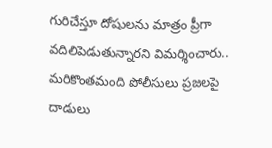గురిచేస్తూ దోషులను మాత్రం ప్రీగా వదిలిపెడుతున్నారని విమర్శించారు.. మరికొంతమంది పోలీసులు ప్రజలపై దాడులు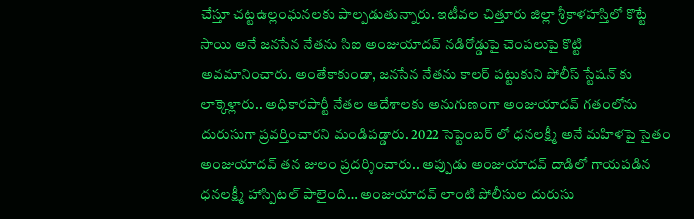చేస్తూ చట్టఉల్లంఘనలకు పాల్పడుతున్నారు. ఇటీవల చిత్తూరు జిల్లా శ్రీకాళహస్తిలో కొట్టే సాయి అనే జనసేన నేతను సిఐ అంజుయాదవ్ నడిరోడ్డుపై చెంపలుపై కొట్టి అవమానించారు. అంతేకాకుండా, జనసేన నేతను కాలర్ పట్టుకుని పోలీస్ స్టేషన్ కు లాక్కెళ్లారు.. అధికారపార్టీ నేతల ఆదేశాలకు అనుగుణంగా అంజుయాదవ్ గతంలోను దురుసుగా ప్రవర్తించారని మండిపడ్డారు. 2022 సెప్టెంబర్ లో ధనలక్ష్మీ అనే మహిళపై సైతం అంజుయాదవ్ తన జులం ప్రదర్శించారు.. అప్పుడు అంజుయాదవ్ దాడిలో గాయపడిన ధనలక్ష్మీ హాస్పిటల్ పాలైంది… అంజుయాదవ్ లాంటి పోలీసుల దురుసు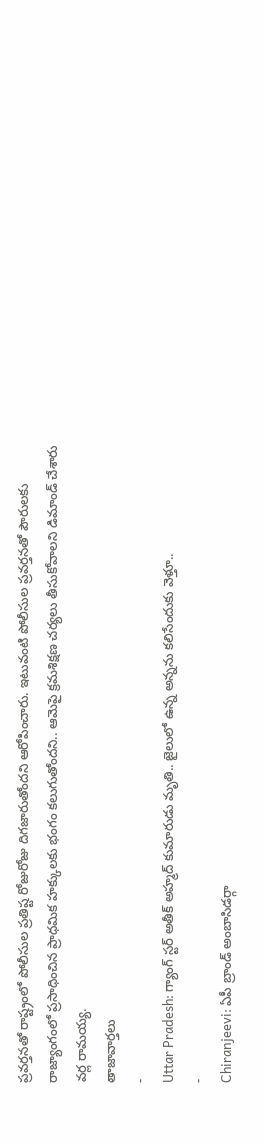ప్రవర్తనతో రాష్ట్రంలో పోలీసుల ప్రతిష్ట రోజురోజు దిగజారుతోందని ఆరోపించారు. ఇటువంటి పోలీసుల ప్రవర్తనతో పౌరులకు రాజ్యాంగంలో ప్రసాధించిన ప్రాధమిక హక్కులకు భంగం కలుగుతోందని.. ఆమెపై క్రమశిక్షణ చర్యలు తీసుకోవాలని డిమాండ్ చేశారు వర్ల రామయ్య.
తాజావార్తలు
-
Uttar Pradesh: గ్యాంగ్ స్టర్ అతీక్ అహ్మద్ కుమారుడు మృతి.. జైలులో ఉన్న అన్నను కలిసేందుకు వెళ్తూ..
-
Chiranjeevi: ఏపీ బ్రాండ్ అంబాసిడర్గా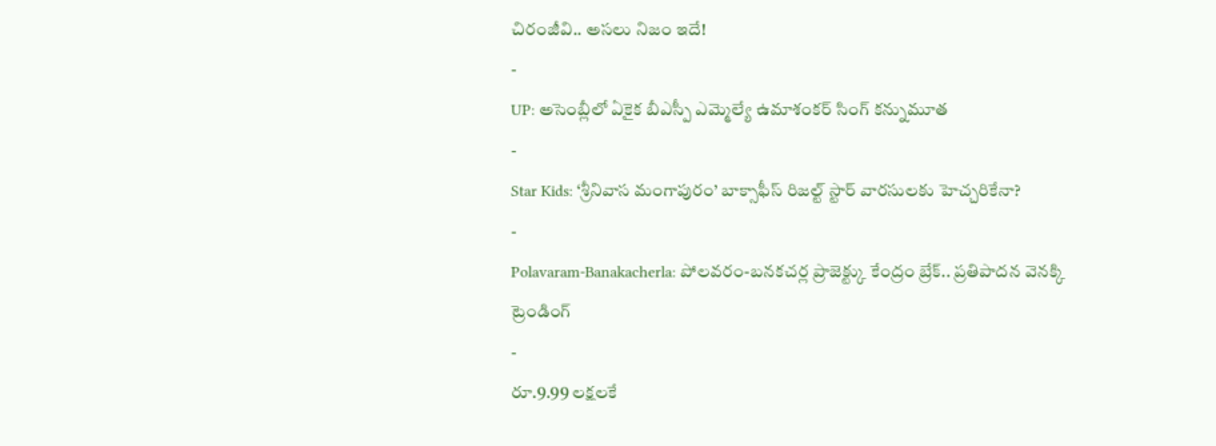చిరంజీవి.. అసలు నిజం ఇదే!
-
UP: అసెంబ్లీలో ఏకైక బీఎస్పీ ఎమ్మెల్యే ఉమాశంకర్ సింగ్ కన్నుమూత
-
Star Kids: ‘శ్రీనివాస మంగాపురం’ బాక్సాఫీస్ రిజల్ట్ స్టార్ వారసులకు హెచ్చరికేనా?
-
Polavaram-Banakacherla: పోలవరం-బనకచర్ల ప్రాజెక్ట్కు కేంద్రం బ్రేక్.. ప్రతిపాదన వెనక్కి
ట్రెండింగ్
-
రూ.9.99 లక్షలకే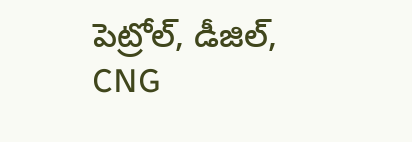పెట్రోల్, డీజిల్, CNG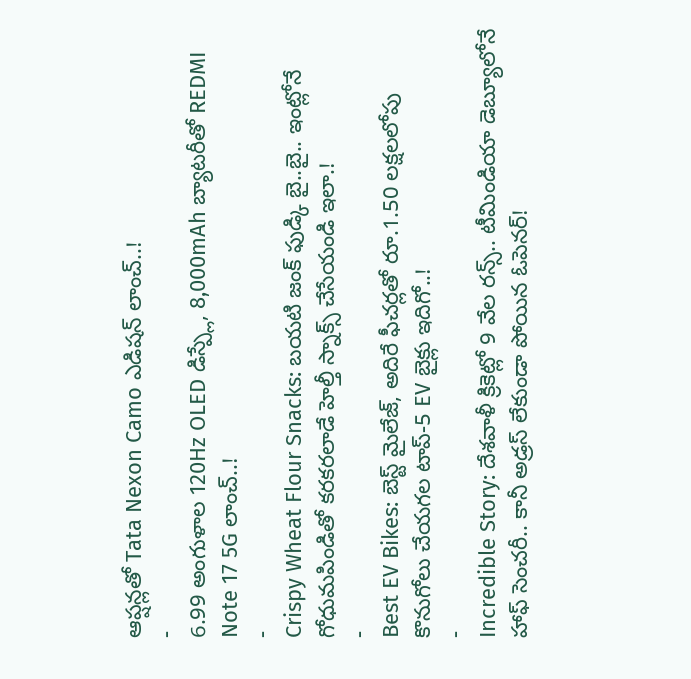ఆప్షన్లతో Tata Nexon Camo ఎడిషన్ లాంచ్..!
-
6.99 అంగుళాల 120Hz OLED డిస్ప్లే, 8,000mAh బ్యాటరీతో REDMI Note 17 5G లాంచ్..!
-
Crispy Wheat Flour Snacks: బయటి జంక్ ఫుడ్కి బై..బై.. ఇంట్లోనే గోధుమపిండితో కరకరలాడే హెల్తీ స్నాక్స్ చేసేయండి ఇలా.!
-
Best EV Bikes: బెస్ట్ మైలేజ్, అదిరే ఫీచర్లతో రూ.1.50 లక్షలలోపు కొనుగోలు చేయగల టాప్-5 EV బైక్లు ఇదిగో..!
-
Incredible Story: దేశవాళీ క్రికెట్లో 9 వేల రన్స్.. టీమిండియా డెబ్యూలోనే హాఫ్ సెంచరీ.. కానీ అడ్రస్ లేకుండా పోయిన ఓపెనర్!